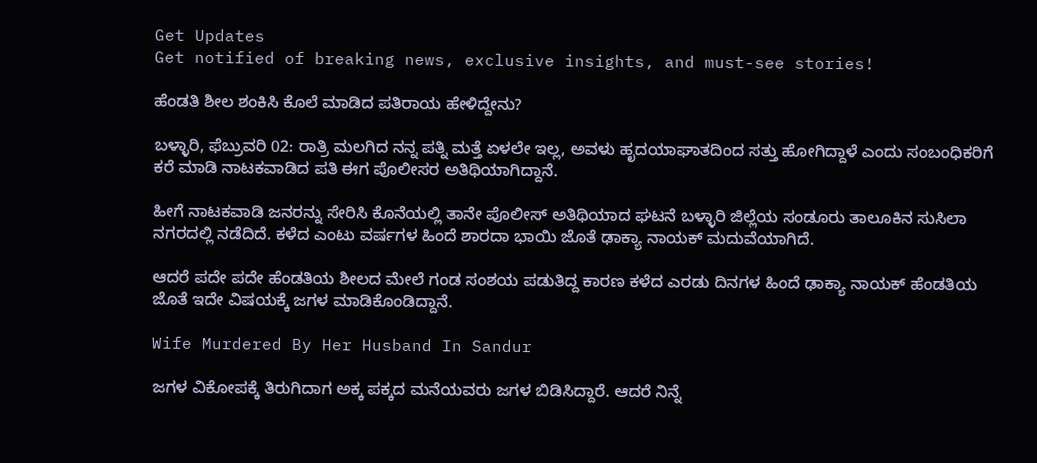Get Updates
Get notified of breaking news, exclusive insights, and must-see stories!

ಹೆಂಡತಿ ಶೀಲ ಶಂಕಿಸಿ ಕೊಲೆ ಮಾಡಿದ ಪತಿರಾಯ ಹೇಳಿದ್ದೇನು?

ಬಳ್ಳಾರಿ, ಫೆಬ್ರುವರಿ 02: ರಾತ್ರಿ ಮಲಗಿದ ನನ್ನ ಪತ್ನಿ ಮತ್ತೆ ಏಳಲೇ ಇಲ್ಲ, ಅವಳು ಹೃದಯಾಘಾತದಿಂದ ಸತ್ತು ಹೋಗಿದ್ದಾಳೆ ಎಂದು ಸಂಬಂಧಿಕರಿಗೆ ಕರೆ ಮಾಡಿ ನಾಟಕವಾಡಿದ ಪತಿ ಈಗ ಪೊಲೀಸರ ಅತಿಥಿಯಾಗಿದ್ದಾನೆ.

ಹೀಗೆ ನಾಟಕವಾಡಿ ಜನರನ್ನು ಸೇರಿಸಿ ಕೊನೆಯಲ್ಲಿ ತಾನೇ ಪೊಲೀಸ್ ಅತಿಥಿಯಾದ ಘಟನೆ ಬಳ್ಳಾರಿ ಜಿಲ್ಲೆಯ ಸಂಡೂರು ತಾಲೂಕಿನ ಸುಸಿಲಾ ನಗರದಲ್ಲಿ ನಡೆದಿದೆ. ಕಳೆದ ಎಂಟು ವರ್ಷಗಳ ಹಿಂದೆ ಶಾರದಾ ಭಾಯಿ ಜೊತೆ ಢಾಕ್ಯಾ ನಾಯಕ್ ಮದುವೆಯಾಗಿದೆ.

ಆದರೆ ಪದೇ ಪದೇ ಹೆಂಡತಿಯ ಶೀಲದ ಮೇಲೆ ಗಂಡ ಸಂಶಯ ಪಡುತಿದ್ದ ಕಾರಣ ಕಳೆದ ಎರಡು ದಿನಗಳ ಹಿಂದೆ ಢಾಕ್ಯಾ ನಾಯಕ್ ಹೆಂಡತಿಯ ಜೊತೆ ಇದೇ ವಿಷಯಕ್ಕೆ ಜಗಳ ಮಾಡಿಕೊಂಡಿದ್ದಾನೆ.

Wife Murdered By Her Husband In Sandur

ಜಗಳ ವಿಕೋಪಕ್ಕೆ ತಿರುಗಿದಾಗ ಅಕ್ಕ ಪಕ್ಕದ ಮನೆಯವರು ಜಗಳ ಬಿಡಿಸಿದ್ದಾರೆ. ಆದರೆ ನಿನ್ನೆ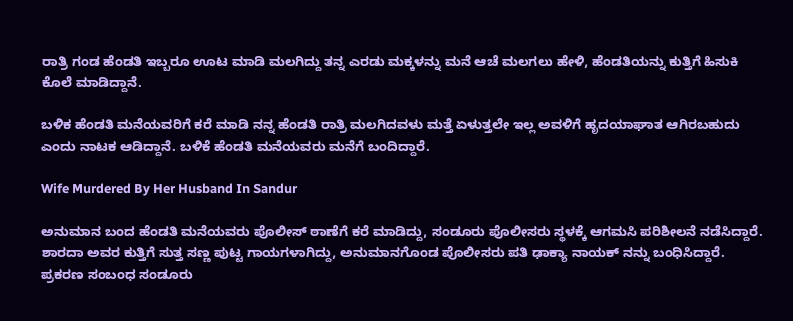ರಾತ್ರಿ ಗಂಡ ಹೆಂಡತಿ ಇಬ್ಬರೂ ಊಟ ಮಾಡಿ ಮಲಗಿದ್ದು ತನ್ನ ಎರಡು ಮಕ್ಕಳನ್ನು ಮನೆ ಆಚೆ ಮಲಗಲು ಹೇಳಿ, ಹೆಂಡತಿಯನ್ನು ಕುತ್ತಿಗೆ ಹಿಸುಕಿ ಕೊಲೆ ಮಾಡಿದ್ದಾನೆ.

ಬಳಿಕ ಹೆಂಡತಿ ಮನೆಯವರಿಗೆ ಕರೆ ಮಾಡಿ ನನ್ನ ಹೆಂಡತಿ ರಾತ್ರಿ ಮಲಗಿದವಳು ಮತ್ತೆ ಏಳುತ್ತಲೇ ಇಲ್ಲ ಅವಳಿಗೆ ಹೃದಯಾಘಾತ ಆಗಿರಬಹುದು ಎಂದು ನಾಟಕ ಆಡಿದ್ದಾನೆ. ಬಳಿಕೆ ಹೆಂಡತಿ ಮನೆಯವರು ಮನೆಗೆ ಬಂದಿದ್ದಾರೆ.

Wife Murdered By Her Husband In Sandur

ಅನುಮಾನ ಬಂದ ಹೆಂಡತಿ ಮನೆಯವರು ಪೊಲೀಸ್ ಠಾಣೆಗೆ ಕರೆ ಮಾಡಿದ್ದು, ಸಂಡೂರು ಪೊಲೀಸರು ಸ್ಥಳಕ್ಕೆ ಆಗಮಸಿ ಪರಿಶೀಲನೆ ನಡೆಸಿದ್ದಾರೆ. ಶಾರದಾ ಅವರ ಕುತ್ತಿಗೆ ಸುತ್ತ ಸಣ್ಣ ಪುಟ್ಟ ಗಾಯಗಳಾಗಿದ್ದು, ಅನುಮಾನಗೊಂಡ ಪೊಲೀಸರು ಪತಿ ಢಾಕ್ಯಾ ನಾಯಕ್ ನನ್ನು ಬಂಧಿಸಿದ್ದಾರೆ. ಪ್ರಕರಣ ಸಂಬಂಧ ಸಂಡೂರು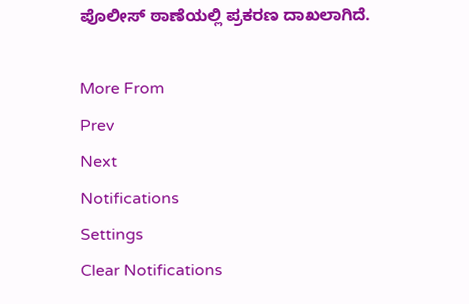ಪೊಲೀಸ್ ಠಾಣೆಯಲ್ಲಿ ಪ್ರಕರಣ ದಾಖಲಾಗಿದೆ.

More From
Prev
Next
Notifications
Settings
Clear Notifications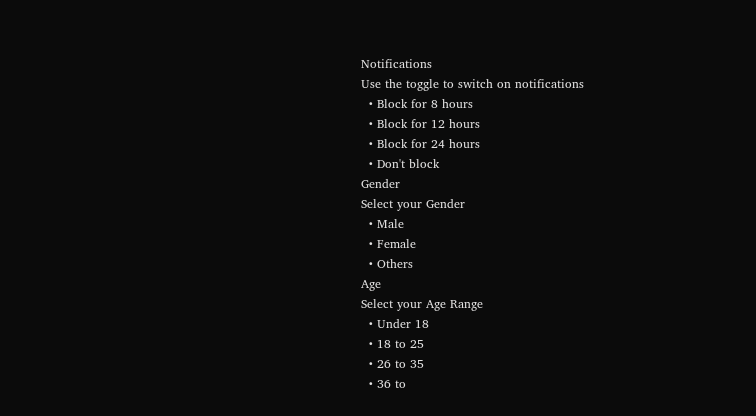Notifications
Use the toggle to switch on notifications
  • Block for 8 hours
  • Block for 12 hours
  • Block for 24 hours
  • Don't block
Gender
Select your Gender
  • Male
  • Female
  • Others
Age
Select your Age Range
  • Under 18
  • 18 to 25
  • 26 to 35
  • 36 to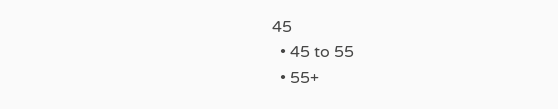45
  • 45 to 55
  • 55+